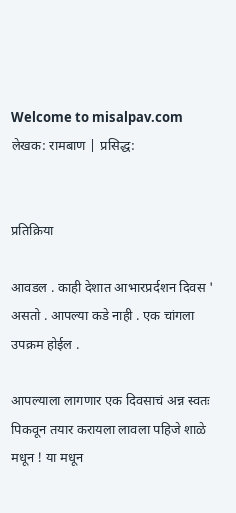Welcome to misalpav.com
लेखक: रामबाण | प्रसिद्ध:


प्रतिक्रिया

आवडल . काही देशात आभारप्रर्दशन दिवस ' असतो . आपल्या कडे नाही . एक चांगला उपक्रम होईल .

आपल्याला लागणार एक दिवसाचं अन्न स्वतः पिकवून तयार करायला लावला पहिजे शाळे मधून ! या मधून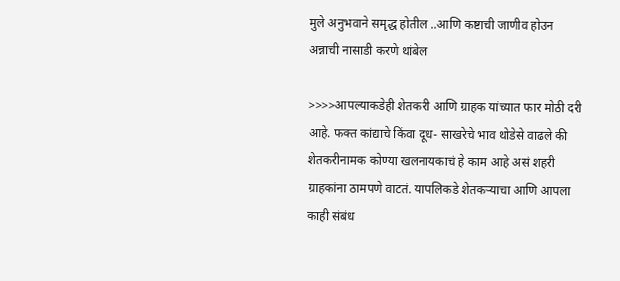मुले अनुभवाने समृद्ध होतील ..आणि कष्टाची जाणीव होउन अन्नाची नासाडी करणे थांबेल

>>>>आपल्याकडेही शेतकरी आणि ग्राहक यांच्यात फार मोठी दरी आहे. फक्त कांद्याचे किंवा दूध- साखरेचे भाव थोडेसे वाढले की शेतकरीनामक कोण्या खलनायकाचं हे काम आहे असं शहरी ग्राहकांना ठामपणे वाटतं. यापलिकडे शेतकऱ्याचा आणि आपला काही संबंध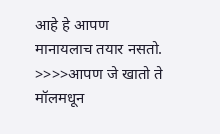आहे हे आपण मानायलाच तयार नसतो. >>>>आपण जे खातो ते मॉलमधून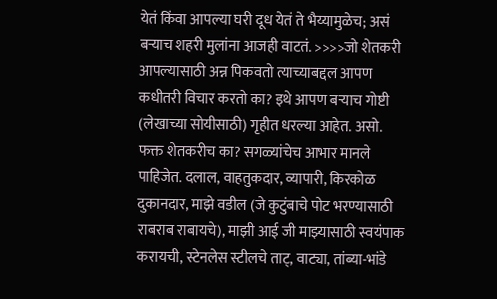येतं किंवा आपल्या घरी दूध येतं ते भैय्यामुळेच; असं बऱ्याच शहरी मुलांना आजही वाटतं. >>>>जो शेतकरी आपल्यासाठी अन्न पिकवतो त्याच्याबद्दल आपण कधीतरी विचार करतो का? इथे आपण बर्‍याच गोष्टी (लेखाच्या सोयीसाठी) गृहीत धरल्या आहेत. असो. फक्त शेतकरीच का? सगळ्यांचेच आभार मानले पाहिजेत. दलाल, वाहतुकदार, व्यापारी, किरकोळ दुकानदार, माझे वडील (जे कुटुंबाचे पोट भरण्यासाठी राबराब राबायचे), माझी आई जी माझ्यासाठी स्वयंपाक करायची, स्टेनलेस स्टीलचे ताट्, वाट्या, तांब्या-भांडे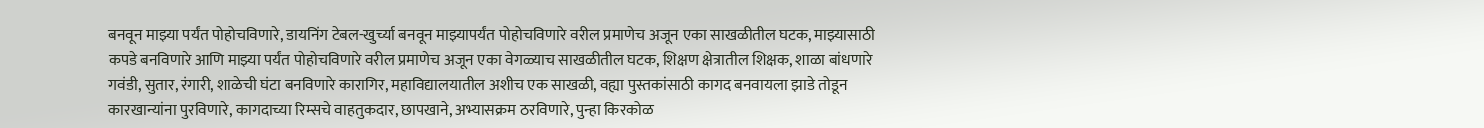बनवून माझ्या पर्यंत पोहोचविणारे, डायनिंग टेबल-खुर्च्या बनवून माझ्यापर्यंत पोहोचविणारे वरील प्रमाणेच अजून एका साखळीतील घटक, माझ्यासाठी कपडे बनविणारे आणि माझ्या पर्यंत पोहोचविणारे वरील प्रमाणेच अजून एका वेगळ्याच साखळीतील घटक, शिक्षण क्षेत्रातील शिक्षक, शाळा बांधणारे गवंडी, सुतार, रंगारी, शाळेची घंटा बनविणारे कारागिर, महाविद्यालयातील अशीच एक साखळी, वह्या पुस्तकांसाठी कागद बनवायला झाडे तोडून कारखान्यांना पुरविणारे, कागदाच्या रिम्सचे वाहतुकदार, छापखाने, अभ्यासक्रम ठरविणारे, पुन्हा किरकोळ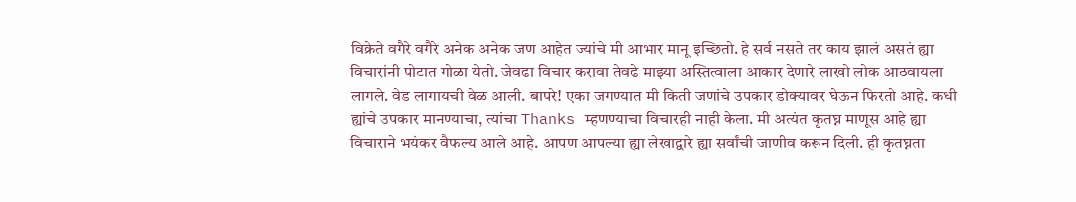विक्रेते वगैरे वगैरे अनेक अनेक जण आहेत ज्यांचे मी आभार मानू इच्छितो. हे सर्व नसते तर काय झालं असतं ह्या विचारांनी पोटात गोळा येतो. जेवढा विचार करावा तेवढे माझ्या अस्तित्वाला आकार देणारे लाखो लोक आठवायला लागले. वेड लागायची वेळ आली. बापरे! एका जगण्यात मी किती जणांचे उपकार डोक्यावर घेऊन फिरतो आहे. कधी ह्यांचे उपकार मानण्याचा, त्यांचा Thanks म्हणण्याचा विचारही नाही केला. मी अत्यंत कृतघ्न माणूस आहे ह्या विचाराने भयंकर वैफल्य आले आहे. आपण आपल्या ह्या लेखाद्वारे ह्या सर्वांची जाणीव करून दिली. ही कृतघ्नता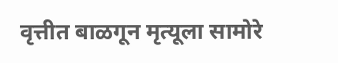वृत्तीत बाळगून मृत्यूला सामोरे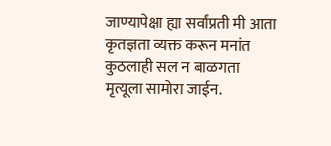जाण्यापेक्षा ह्या सर्वांप्रती मी आता कृतज्ञता व्यक्त करून मनांत कुठलाही सल न बाळगता मृत्यूला सामोरा जाईन.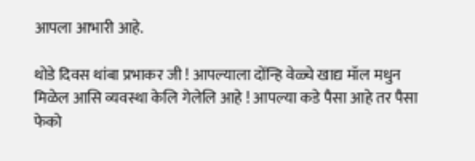आपला आभारी आहे.

थोडे दिवस थांबा प्रभाकर जी ! आपल्याला दोंन्हि वेळ्चे खाद्य मॉल मधुन मिळेल आसि व्यवस्था केलि गेलेलि आहे ! आपल्या कडे पैसा आहे तर पैसा फेको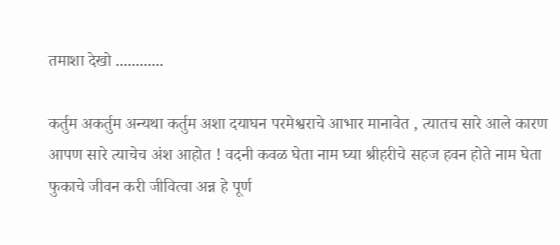तमाशा देखो ............

कर्तुम अकर्तुम अन्यथा कर्तुम अशा दयाघन परमेश्वराचे आभार मानावेत , त्यातच सारे आले कारण आपण सारे त्याचेच अंश आहोत ! वदनी कवळ घेता नाम घ्या श्रीहरीचे सहज हवन होते नाम घेता फुकाचे जीवन करी जीवित्वा अन्न हे पूर्ण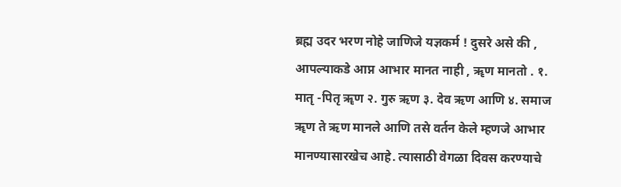ब्रह्म उदर भरण नोहे जाणिजे यज्ञकर्म ! दुसरे असे की , आपल्याकडे आप्न आभार मानत नाही , ॠण मानतो . १. मातृ -पितृ ॠण २. गुरु ऋण ३. देव ऋण आणि ४. समाज ॠण ते ऋण मानले आणि तसे वर्तन केले म्हणजे आभार मानण्यासारखेच आहे. त्यासाठी वेगळा दिवस करण्याचे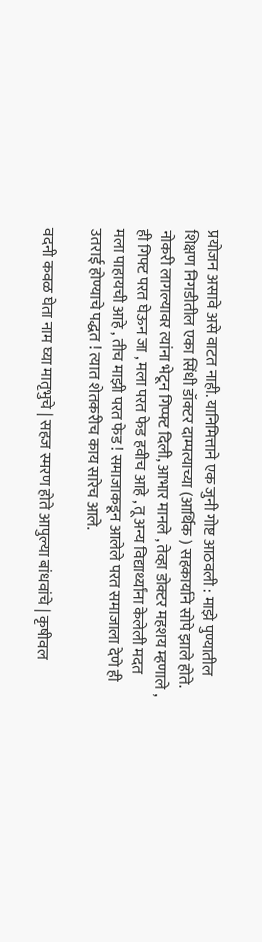प्रयोजन असावे असे वाटत नाही. यानिमित्ताने एक जुनी गोष्ट आठवली : माझे पुण्यातील शिक्षण निगडीतील एका सिंधी डॉक्टर दाम्पत्याच्या (आर्थिक ) सहकार्याने सोपे झाले होते. नोकरी लागल्यावर त्यांना भेटून गिप्फ्ट दिली, आभार मानले , तेव्हा डोक्टर महशय म्हणाले , ही गिफ्ट परत घेऊन जा , मला परत फेड हवीच आहे , तू अन्य विद्यार्थ्यांना केलेली मदत मला पाहायची आहे , तीच माझी परत फेड ! समाजाकडून आलेले परत समाजाला देणे ही उतराई होण्याचे पद्धत ! त्यात शेतकरीच काय सारेच आले.

वदनी कवळ घेता नाम घ्या मातृभुचे | सहज स्मरण होते आपुल्या बांधवांचे | कृषीवल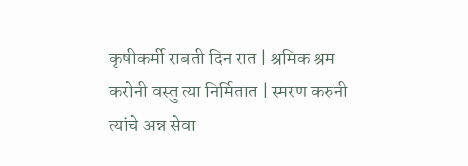कृषीकर्मी राबती दिन रात | श्रमिक श्रम करोनी वस्तु त्या निर्मितात | स्मरण करुनी त्यांचे अन्न सेवा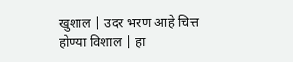खुशाल | उदर भरण आहे चित्त होण्या विशाल | हा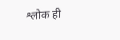श्लोक ही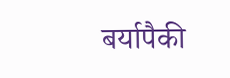बर्यापैकी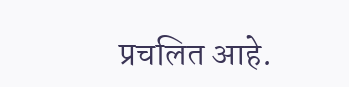प्रचलित आहे.